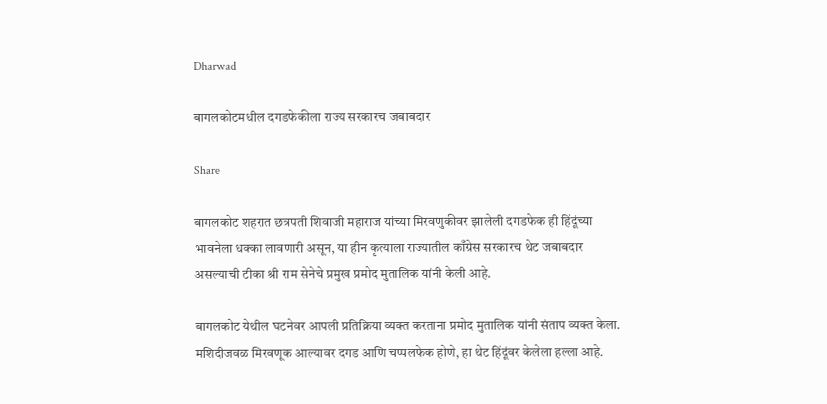Dharwad

बागलकोटमधील दगडफेकीला राज्य सरकारच जबाबदार

Share

बागलकोट शहरात छत्रपती शिवाजी महाराज यांच्या मिरवणुकीवर झालेली दगडफेक ही हिंदूंच्या भावनेला धक्का लावणारी असून, या हीन कृत्याला राज्यातील काँग्रेस सरकारच थेट जबाबदार असल्याची टीका श्री राम सेनेचे प्रमुख प्रमोद मुतालिक यांनी केली आहे.

बागलकोट येथील घटनेवर आपली प्रतिक्रिया व्यक्त करताना प्रमोद मुतालिक यांनी संताप व्यक्त केला. मशिदीजवळ मिरवणूक आल्यावर दगड आणि चप्पलफेक होणे, हा थेट हिंदूंवर केलेला हल्ला आहे.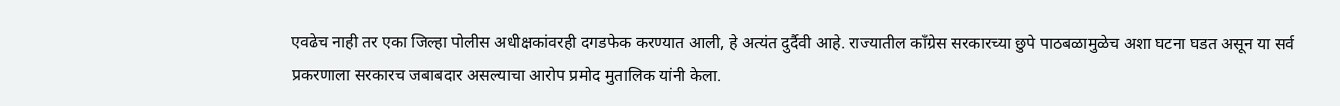एवढेच नाही तर एका जिल्हा पोलीस अधीक्षकांवरही दगडफेक करण्यात आली, हे अत्यंत दुर्दैवी आहे. राज्यातील काँग्रेस सरकारच्या छुपे पाठबळामुळेच अशा घटना घडत असून या सर्व प्रकरणाला सरकारच जबाबदार असल्याचा आरोप प्रमोद मुतालिक यांनी केला.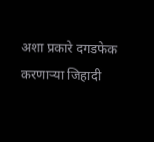अशा प्रकारे दगडफेक करणाऱ्या जिहादी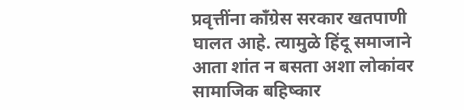प्रवृत्तींना काँग्रेस सरकार खतपाणी घालत आहे. त्यामुळे हिंदू समाजाने आता शांत न बसता अशा लोकांवर सामाजिक बहिष्कार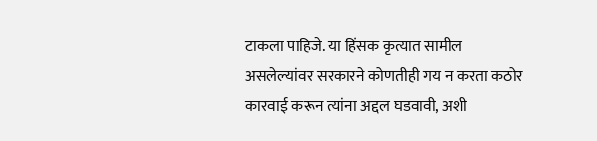टाकला पाहिजे. या हिंसक कृत्यात सामील असलेल्यांवर सरकारने कोणतीही गय न करता कठोर कारवाई करून त्यांना अद्दल घडवावी, अशी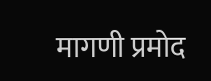मागणी प्रमोद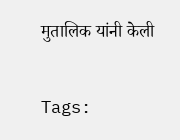मुतालिक यांनी केली

Tags: